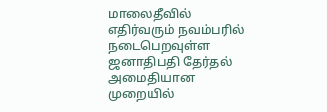மாலைதீவில் எதிர்வரும் நவம்பரில் நடைபெறவுள்ள ஜனாதிபதி தேர்தல் அமைதியான முறையில்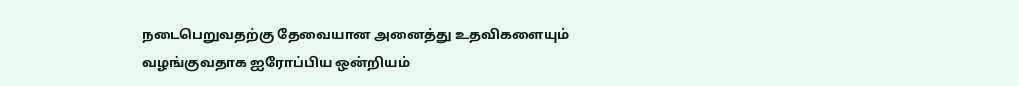நடைபெறுவதற்கு தேவையான அனைத்து உதவிகளையும் வழங்குவதாக ஐரோப்பிய ஒன்றியம்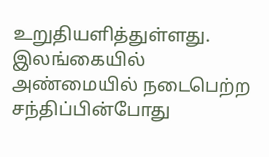உறுதியளித்துள்ளது.
இலங்கையில் அண்மையில் நடைபெற்ற சந்திப்பின்போது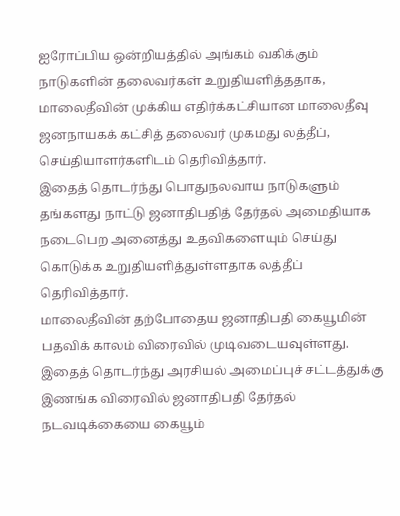ஐரோப்பிய ஒன்றியத்தில் அங்கம் வகிக்கும் நாடுகளின் தலைவர்கள் உறுதியளித்ததாக, மாலைதீவின் முக்கிய எதிர்க்கட்சியான மாலைதீவு ஜனநாயகக் கட்சித் தலைவர் முகமது லத்தீப், செய்தியாளர்களிடம் தெரிவித்தார்.
இதைத் தொடர்ந்து பொதுநலவாய நாடுகளும் தங்களது நாட்டு ஜனாதிபதித் தேர்தல் அமைதியாக நடைபெற அனைத்து உதவிகளையும் செய்து கொடுக்க உறுதியளித்துள்ளதாக லத்தீப் தெரிவித்தார்.
மாலைதீவின் தற்போதைய ஜனாதிபதி கையூமின் பதவிக் காலம் விரைவில் முடிவடையவுள்ளது. இதைத் தொடர்ந்து அரசியல் அமைப்புச் சட்டத்துக்கு இணங்க விரைவில் ஜனாதிபதி தேர்தல் நடவடிக்கையை கையூம்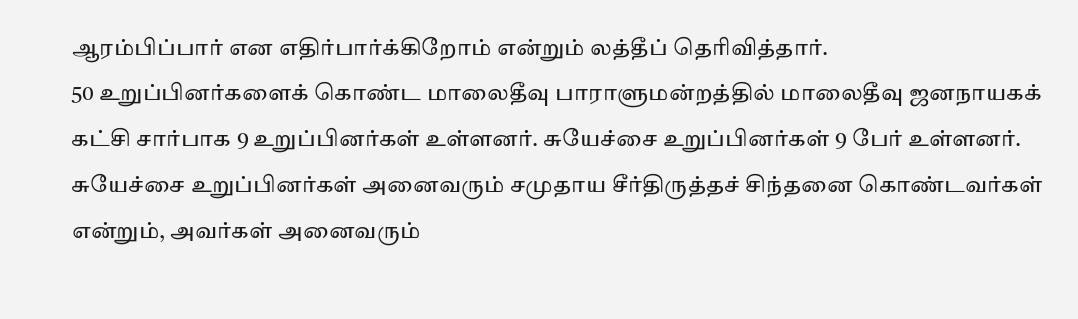ஆரம்பிப்பார் என எதிர்பார்க்கிறோம் என்றும் லத்தீப் தெரிவித்தார்.
50 உறுப்பினர்களைக் கொண்ட மாலைதீவு பாராளுமன்றத்தில் மாலைதீவு ஜனநாயகக் கட்சி சார்பாக 9 உறுப்பினர்கள் உள்ளனர். சுயேச்சை உறுப்பினர்கள் 9 பேர் உள்ளனர். சுயேச்சை உறுப்பினர்கள் அனைவரும் சமுதாய சீர்திருத்தச் சிந்தனை கொண்டவர்கள் என்றும், அவர்கள் அனைவரும்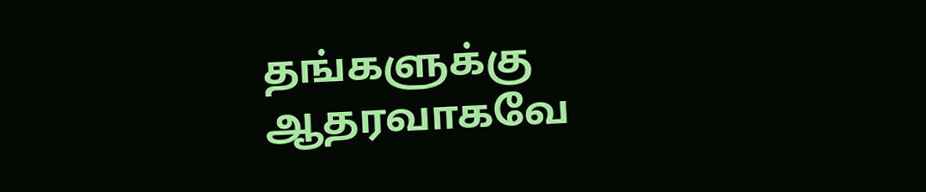தங்களுக்கு ஆதரவாகவே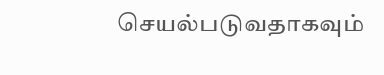செயல்படுவதாகவும்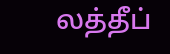லத்தீப்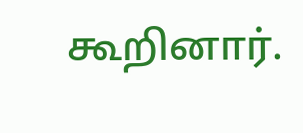கூறினார்.